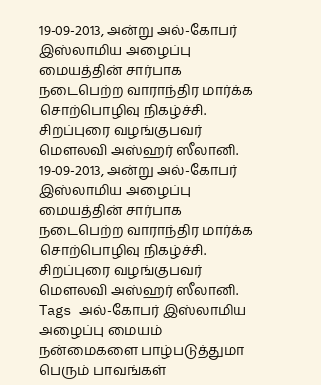19-09-2013, அன்று அல்-கோபர் இஸ்லாமிய அழைப்பு மையத்தின் சார்பாக நடைபெற்ற வாராந்திர மார்க்க சொற்பொழிவு நிகழ்ச்சி.
சிறப்புரை வழங்குபவர் மௌலவி அஸ்ஹர் ஸீலானி.
19-09-2013, அன்று அல்-கோபர் இஸ்லாமிய அழைப்பு மையத்தின் சார்பாக நடைபெற்ற வாராந்திர மார்க்க சொற்பொழிவு நிகழ்ச்சி.
சிறப்புரை வழங்குபவர் மௌலவி அஸ்ஹர் ஸீலானி.
Tags அல்-கோபர் இஸ்லாமிய அழைப்பு மையம் நன்மைகளை பாழ்படுத்துமா பெரும் பாவங்கள்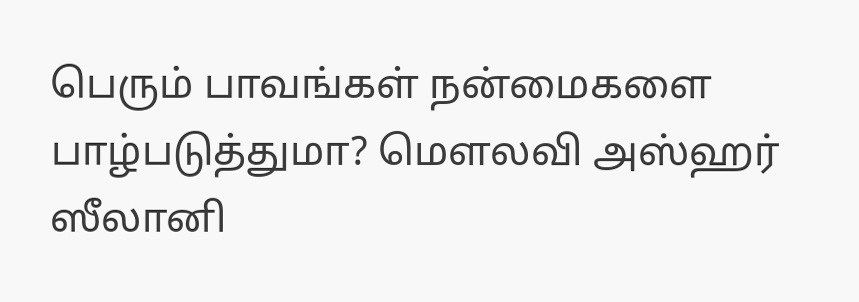பெரும் பாவங்கள் நன்மைகளை பாழ்படுத்துமா? மௌலவி அஸ்ஹர் ஸீலானி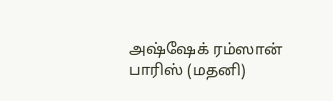அஷ்ஷேக் ரம்ஸான் பாரிஸ் (மதனி)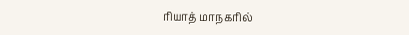ரியாத் மாநகரில்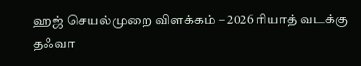ஹஜ் செயல்முறை விளக்கம் – 2026 ரியாத் வடக்கு தஃவா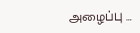அழைப்பு …